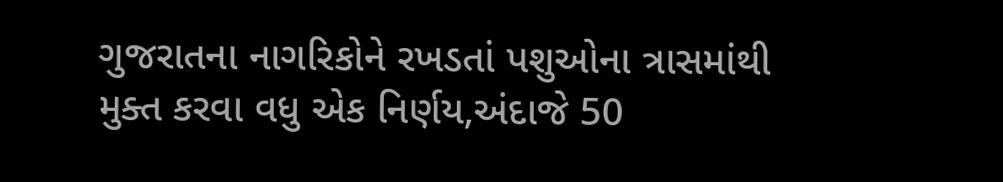ગુજરાતના નાગરિકોને રખડતાં પશુઓના ત્રાસમાંથી મુક્ત કરવા વધુ એક નિર્ણય,અંદાજે 50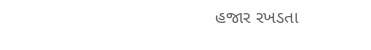હજાર રખડતા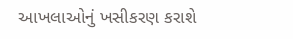આખલાઓનું ખસીકરણ કરાશે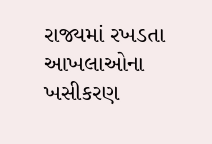રાજ્યમાં રખડતા આખલાઓના ખસીકરણ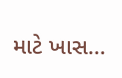માટે ખાસ…